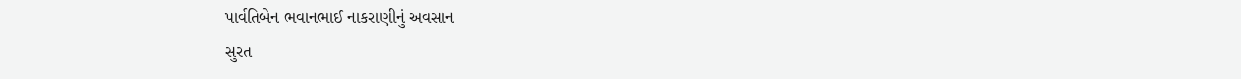પાર્વતિબેન ભવાનભાઈ નાકરાણીનું અવસાન
સુરત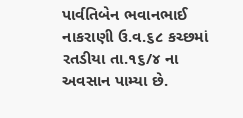પાર્વતિબેન ભવાનભાઈ નાકરાણી ઉ.વ.૬૮ કચ્છમાં રતડીયા તા.૧૬/૪ ના અવસાન પામ્યા છે.